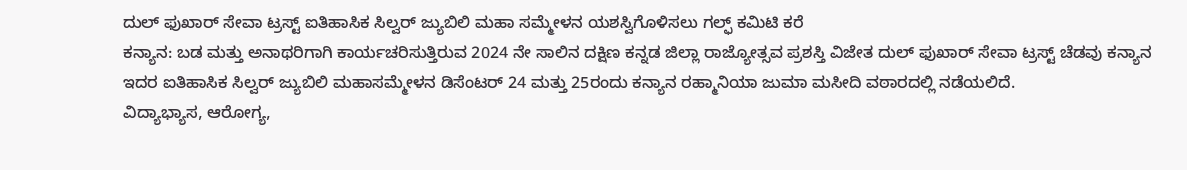ದುಲ್ ಫುಖಾರ್ ಸೇವಾ ಟ್ರಸ್ಟ್ ಐತಿಹಾಸಿಕ ಸಿಲ್ವರ್ ಜ್ಯುಬಿಲಿ ಮಹಾ ಸಮ್ಮೇಳನ ಯಶಸ್ವಿಗೊಳಿಸಲು ಗಲ್ಫ್ ಕಮಿಟಿ ಕರೆ
ಕನ್ಯಾನ: ಬಡ ಮತ್ತು ಅನಾಥರಿಗಾಗಿ ಕಾರ್ಯಚರಿಸುತ್ತಿರುವ 2024 ನೇ ಸಾಲಿನ ದಕ್ಷಿಣ ಕನ್ನಡ ಜಿಲ್ಲಾ ರಾಜ್ಯೋತ್ಸವ ಪ್ರಶಸ್ತಿ ವಿಜೇತ ದುಲ್ ಫುಖಾರ್ ಸೇವಾ ಟ್ರಸ್ಟ್ ಚೆಡವು ಕನ್ಯಾನ ಇದರ ಐತಿಹಾಸಿಕ ಸಿಲ್ವರ್ ಜ್ಯುಬಿಲಿ ಮಹಾಸಮ್ಮೇಳನ ಡಿಸೆಂಟರ್ 24 ಮತ್ತು 25ರಂದು ಕನ್ಯಾನ ರಹ್ಮಾನಿಯಾ ಜುಮಾ ಮಸೀದಿ ವಠಾರದಲ್ಲಿ ನಡೆಯಲಿದೆ.
ವಿದ್ಯಾಭ್ಯಾಸ, ಆರೋಗ್ಯ,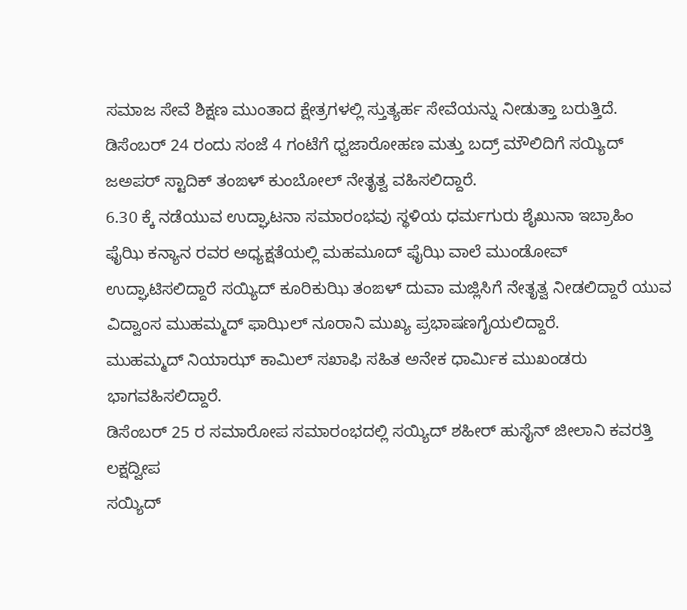ಸಮಾಜ ಸೇವೆ ಶಿಕ್ಷಣ ಮುಂತಾದ ಕ್ಷೇತ್ರಗಳಲ್ಲಿ ಸ್ತುತ್ಯರ್ಹ ಸೇವೆಯನ್ನು ನೀಡುತ್ತಾ ಬರುತ್ತಿದೆ.
ಡಿಸೆಂಬರ್ 24 ರಂದು ಸಂಜೆ 4 ಗಂಟೆಗೆ ಧ್ವಜಾರೋಹಣ ಮತ್ತು ಬದ್ರ್ ಮೌಲಿದಿಗೆ ಸಯ್ಯಿದ್ ಜಅಪರ್ ಸ್ಟಾದಿಕ್ ತಂಙಳ್ ಕುಂಬೋಲ್ ನೇತೃತ್ವ ವಹಿಸಲಿದ್ದಾರೆ.
6.30 ಕ್ಕೆ ನಡೆಯುವ ಉದ್ಘಾಟನಾ ಸಮಾರಂಭವು ಸ್ಥಳಿಯ ಧರ್ಮಗುರು ಶೈಖುನಾ ಇಬ್ರಾಹಿಂ ಫೈಝಿ ಕನ್ಯಾನ ರವರ ಅಧ್ಯಕ್ಷತೆಯಲ್ಲಿ ಮಹಮೂದ್ ಫೈಝಿ ವಾಲೆ ಮುಂಡೋವ್ ಉದ್ಘಾಟಿಸಲಿದ್ದಾರೆ ಸಯ್ಯಿದ್ ಕೂರಿಕುಝಿ ತಂಙಳ್ ದುವಾ ಮಜ್ಲಿಸಿಗೆ ನೇತೃತ್ವ ನೀಡಲಿದ್ದಾರೆ ಯುವ ವಿದ್ವಾಂಸ ಮುಹಮ್ಮದ್ ಫಾಝಿಲ್ ನೂರಾನಿ ಮುಖ್ಯ ಪ್ರಭಾಷಣಗೈಯಲಿದ್ದಾರೆ.
ಮುಹಮ್ಮದ್ ನಿಯಾಝ್ ಕಾಮಿಲ್ ಸಖಾಫಿ ಸಹಿತ ಅನೇಕ ಧಾರ್ಮಿಕ ಮುಖಂಡರು ಭಾಗವಹಿಸಲಿದ್ದಾರೆ.
ಡಿಸೆಂಬರ್ 25 ರ ಸಮಾರೋಪ ಸಮಾರಂಭದಲ್ಲಿ ಸಯ್ಯಿದ್ ಶಹೀರ್ ಹುಸೈನ್ ಜೀಲಾನಿ ಕವರತ್ತಿ ಲಕ್ಷದ್ವೀಪ
ಸಯ್ಯಿದ್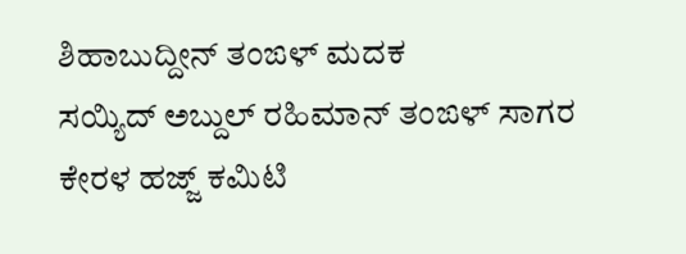ಶಿಹಾಬುದ್ದೀನ್ ತಂಙಳ್ ಮದಕ
ಸಯ್ಯಿದ್ ಅಬ್ದುಲ್ ರಹಿಮಾನ್ ತಂಙಳ್ ಸಾಗರ
ಕೇರಳ ಹಜ್ಜ್ ಕಮಿಟಿ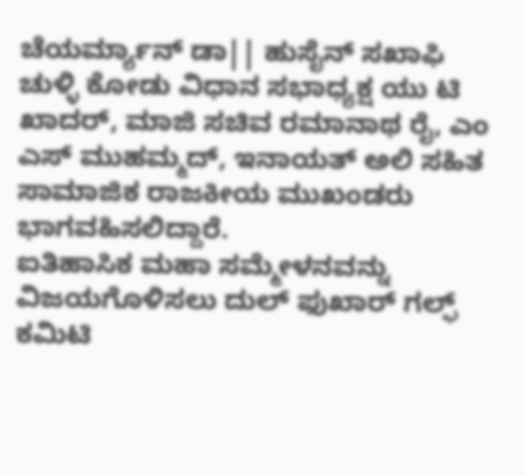ಚೆಯರ್ಮ್ಯಾನ್ ಡಾ|| ಹುಸೈನ್ ಸಖಾಫಿ ಚುಳ್ಳಿ ಕೋಡು ವಿಧಾನ ಸಭಾಧ್ಯಕ್ಷ ಯು ಟಿ ಖಾದರ್, ಮಾಜಿ ಸಚಿವ ರಮಾನಾಥ ರೈ, ಎಂ ಎಸ್ ಮುಹಮ್ಮದ್, ಇನಾಯತ್ ಅಲಿ ಸಹಿತ ಸಾಮಾಜಿಕ ರಾಜಕೀಯ ಮುಖಂಡರು ಭಾಗವಹಿಸಲಿದ್ದಾರೆ.
ಐತಿಹಾಸಿಕ ಮಹಾ ಸಮ್ಮೇಳನವನ್ನು ವಿಜಯಗೊಳಿಸಲು ದುಲ್ ಫುಖಾರ್ ಗಲ್ಫ್ ಕಮಿಟಿ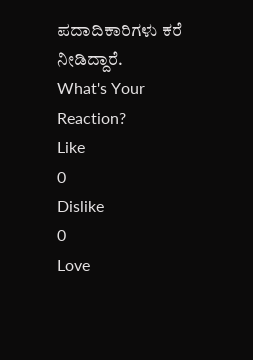ಪದಾದಿಕಾರಿಗಳು ಕರೆ ನೀಡಿದ್ದಾರೆ.
What's Your Reaction?
Like
0
Dislike
0
Love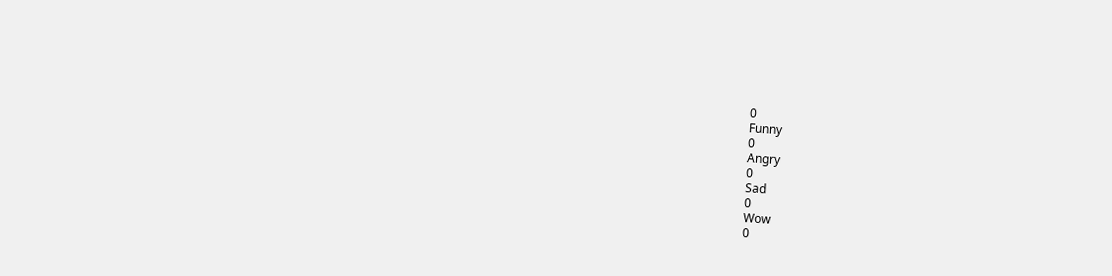0
Funny
0
Angry
0
Sad
0
Wow
0